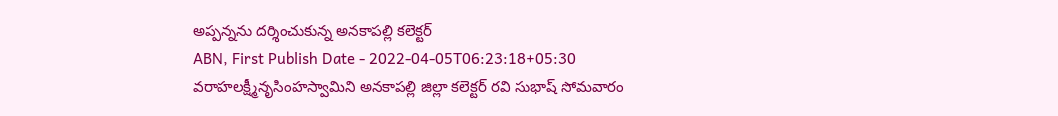అప్పన్నను దర్శించుకున్న అనకాపల్లి కలెక్టర్
ABN, First Publish Date - 2022-04-05T06:23:18+05:30
వరాహలక్ష్మీనృసింహస్వామిని అనకాపల్లి జిల్లా కలెక్టర్ రవి సుభాష్ సోమవారం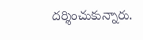దర్శించుకున్నారు.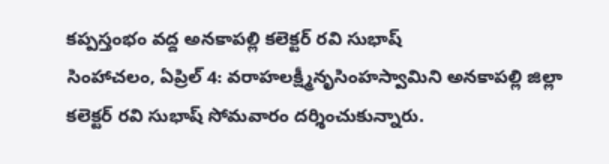కప్పస్తంభం వద్ద అనకాపల్లి కలెక్టర్ రవి సుభాష్
సింహాచలం, ఏప్రిల్ 4: వరాహలక్ష్మీనృసింహస్వామిని అనకాపల్లి జిల్లా కలెక్టర్ రవి సుభాష్ సోమవారం దర్శించుకున్నారు.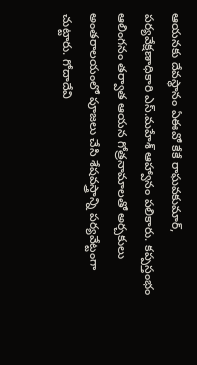ఆయనకు దేవస్థానం ఏఈవో కేకే రాఘవకుమార్, పర్యవేక్షణాధికారి ఎస్.మహేశ్ ఆహ్వానం పలికారు. కప్పస్తంభం ఆలింగనం తర్వాత ఆయన గోత్రనామాలతో అర్చకులు అంతరాలయంలో పూజలు చేసి శేషవస్త్రాన్ని పర్యవేట్టంగా చుట్టారు. గోదాదేవి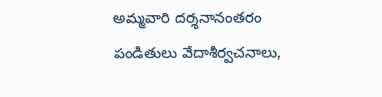అమ్మవారి దర్శనానంతరం పండితులు వేదాశీర్వచనాలు,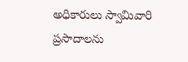అధికారులు స్వామివారి ప్రసాదాలను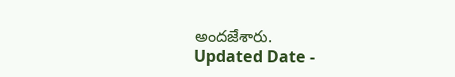అందజేశారు.
Updated Date -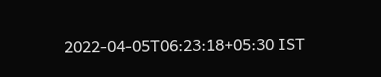2022-04-05T06:23:18+05:30 IST